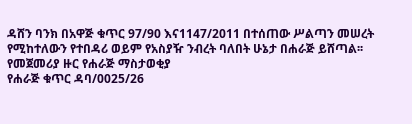ዳሸን ባንክ በአዋጅ ቁጥር 97/90 እና1147/2011 በተሰጠው ሥልጣን መሠረት የሚከተለውን የተበዳሪ ወይም የአስያዥ ንብረት ባለበት ሁኔታ በሐራጅ ይሸጣል፡፡
የመጀመሪያ ዙር የሐራጅ ማስታወቂያ
የሐራጅ ቁጥር ዳባ/0025/26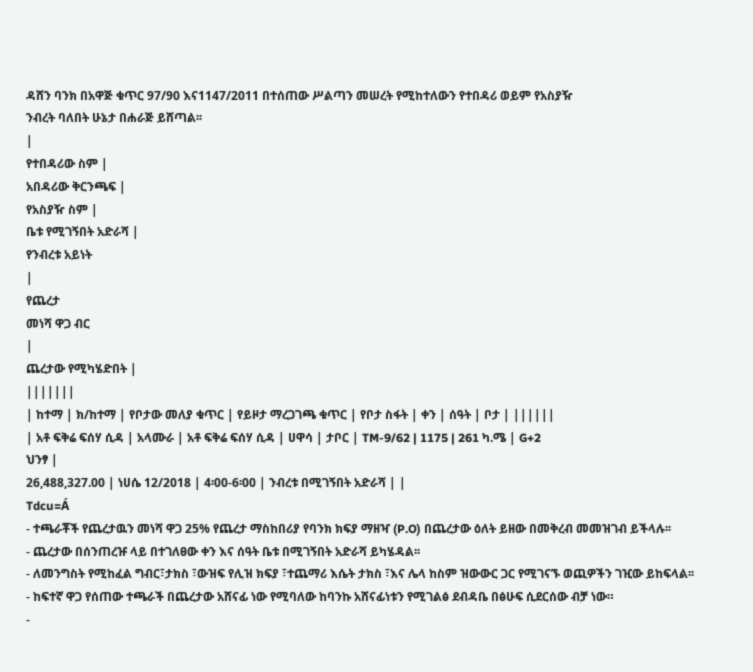ዳሸን ባንክ በአዋጅ ቁጥር 97/90 እና1147/2011 በተሰጠው ሥልጣን መሠረት የሚከተለውን የተበዳሪ ወይም የአስያዥ
ንብረት ባለበት ሁኔታ በሐራጅ ይሸጣል፡፡
|
የተበዳሪው ስም |
አበዳሪው ቅርንጫፍ |
የአስያዥ ስም |
ቤቱ የሚገኝበት አድራሻ |
የንብረቱ አይነት
|
የጨረታ
መነሻ ዋጋ ብር
|
ጨረታው የሚካሄድበት |
|||||||
| ከተማ | ክ/ከተማ | የቦታው መለያ ቁጥር | የይዞታ ማረጋገጫ ቁጥር | የቦታ ስፋት | ቀን | ሰዓት | ቦታ | ||||||
| አቶ ፍቅሬ ፍሰሃ ሲዳ | አላሙራ | አቶ ፍቅሬ ፍሰሃ ሲዳ | ሀዋሳ | ታቦር | TM-9/62 | 1175 | 261 ካ.ሜ | G+2
ህንፃ |
26,488,327.00 | ነሀሴ 12/2018 | 4፡00-6፡00 | ንብረቱ በሚገኝበት አድራሻ | |
Tdcu=Á
- ተጫራቾች የጨረታዉን መነሻ ዋጋ 25% የጨረታ ማስከበሪያ የባንክ ክፍያ ማዘዣ (P.O) በጨረታው ዕለት ይዘው በመቅረብ መመዝገብ ይችላሉ፡፡
- ጨረታው በሰንጠረዡ ላይ በተገለፀው ቀን እና ሰዓት ቤቱ በሚገኝበት አድራሻ ይካሄዳል፡፡
- ለመንግስት የሚከፈል ግብር፣ታክስ ፣ውዝፍ የሊዝ ክፍያ ፣ተጨማሪ እሴት ታክስ ፣እና ሌላ ከስም ዝውውር ጋር የሚገናኙ ወጪዎችን ገዢው ይከፍላል፡፡
- ከፍተኛ ዋጋ የሰጠው ተጫራች በጨረታው አሸናፊ ነው የሚባለው ከባንኩ አሸናፊነቱን የሚገልፅ ደብዳቤ በፅሁፍ ሲደርሰው ብቻ ነው።
-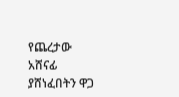የጨረታው አሸናፊ ያሸነፈበትን ዋጋ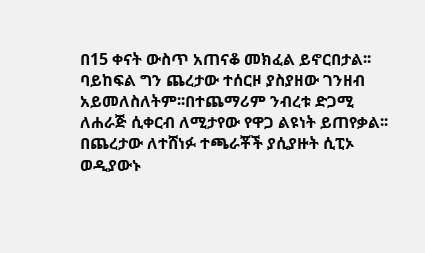በ15 ቀናት ውስጥ አጠናቆ መክፈል ይኖርበታል፡፡ ባይከፍል ግን ጨረታው ተሰርዞ ያስያዘው ገንዘብ አይመለስለትም፡፡በተጨማሪም ንብረቱ ድጋሚ ለሐራጅ ሲቀርብ ለሚታየው የዋጋ ልዩነት ይጠየቃል፡፡ በጨረታው ለተሸነፉ ተጫራቾች ያሲያዙት ሲፒኦ ወዲያውኑ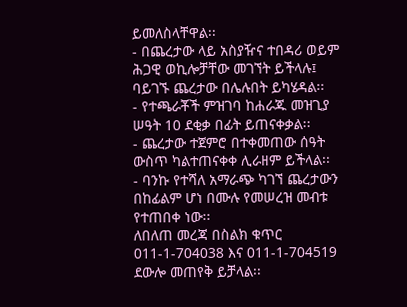ይመለስላቸዋል፡፡
- በጨረታው ላይ አስያዥና ተበዳሪ ወይም ሕጋዊ ወኪሎቻቸው መገኘት ይችላሉ፤ ባይገኙ ጨረታው በሌሉበት ይካሄዳል፡፡
- የተጫራቾች ምዝገባ ከሐራጁ መዝጊያ ሠዓት 10 ደቂቃ በፊት ይጠናቀቃል፡፡
- ጨረታው ተጀምሮ በተቀመጠው ሰዓት ውስጥ ካልተጠናቀቀ ሊራዘም ይችላል፡፡
- ባንኩ የተሻለ አማራጭ ካገኘ ጨረታውን በከፊልም ሆነ በሙሉ የመሠረዝ መብቱ የተጠበቀ ነው፡፡
ለበለጠ መረጃ በስልክ ቁጥር 011-1-704038 እና 011-1-704519 ደውሎ መጠየቅ ይቻላል፡፡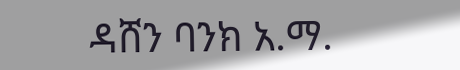ዳሸን ባንክ አ.ማ.